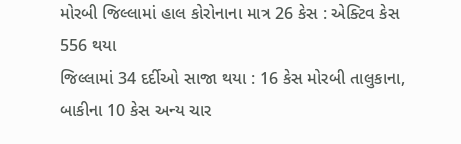મોરબી જિલ્લામાં હાલ કોરોનાના માત્ર 26 કેસ : એક્ટિવ કેસ 556 થયા
જિલ્લામાં 34 દર્દીઓ સાજા થયા : 16 કેસ મોરબી તાલુકાના, બાકીના 10 કેસ અન્ય ચાર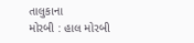તાલુકાના
મોરબી : હાલ મોરબી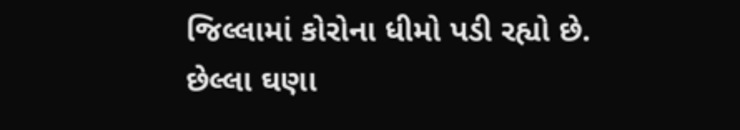જિલ્લામાં કોરોના ધીમો પડી રહ્યો છે. છેલ્લા ઘણા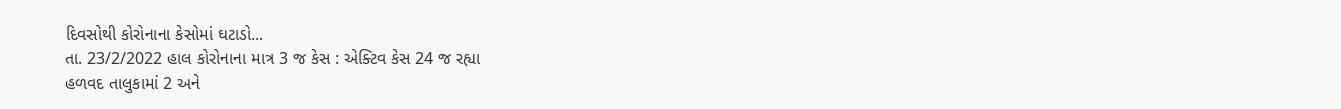દિવસોથી કોરોનાના કેસોમાં ઘટાડો...
તા. 23/2/2022 હાલ કોરોનાના માત્ર 3 જ કેસ : એક્ટિવ કેસ 24 જ રહ્યા
હળવદ તાલુકામાં 2 અને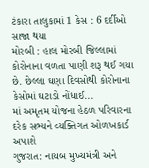ટંકારા તાલુકામાં 1 કેસ : 6 દર્દીઓ સાજા થયા
મોરબી : હાલ મોરબી જિલ્લામાં કોરોનાના વળતા પાણી શરૂ થઈ ગયા છે. છેલ્લા ઘણા દિવસોથી કોરોનાના કેસોમાં ઘટાડો નોંધાઈ...
માં અમૃતમ યોજના હેઠળ પરિવારના દરેક સભ્યને વ્યક્તિગત ઓળખકાર્ડ અપાશે
ગુજરાત: નાયબ મુખ્યમંત્રી અને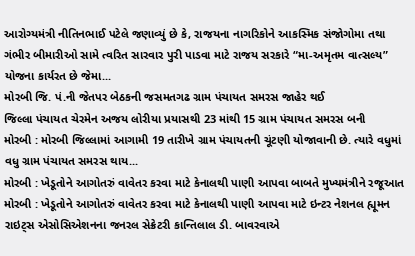આરોગ્યમંત્રી નીતિનભાઈ પટેલે જણાવ્યું છે કે, રાજયના નાગરિકોને આકસ્મિક સંજોગોમા તથા ગંભીર બીમારીઓ સામે ત્વરિત સારવાર પુરી પાડવા માટે રાજય સરકારે “મા-અમૃતમ વાત્સલ્ય” યોજના કાર્યરત છે જેમા...
મોરબી જિ. પં.ની જેતપર બેઠકની જસમતગઢ ગ્રામ પંચાયત સમરસ જાહેર થઈ
જિલ્લા પંચાયત ચેરમેન અજય લોરીયા પ્રયાસથી 23 માંથી 15 ગ્રામ પંચાયત સમરસ બની
મોરબી : મોરબી જિલ્લામાં આગામી 19 તારીખે ગ્રામ પંચાયતની ચૂંટણી યોજાવાની છે. ત્યારે વધુમાં વધુ ગ્રામ પંચાયત સમરસ થાય...
મોરબી : ખેડૂતોને આગોતરું વાવેતર કરવા માટે કેનાલથી પાણી આપવા બાબતે મુખ્યમંત્રીને રજૂઆત
મોરબી : ખેડૂતોને આગોતરું વાવેતર કરવા માટે કેનાલથી પાણી આપવા માટે ઇન્ટર નેશનલ હ્યૂમન રાઇટ્સ એસોસિએશનના જનરલ સેક્રેટરી કાન્તિલાલ ડી. બાવરવાએ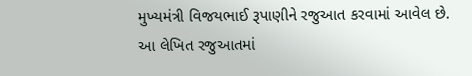મુખ્યમંત્રી વિજયભાઈ રૂપાણીને રજુઆત કરવામાં આવેલ છે.
આ લેખિત રજુઆતમાં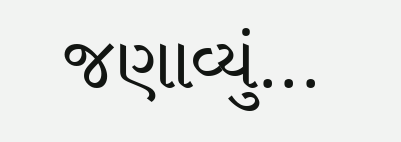જણાવ્યું...